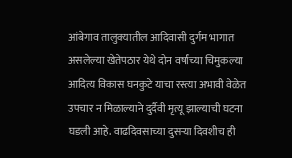आंबेगाव तालुक्यातील आदिवासी दुर्गम भागात असलेल्या खेतेपठार येथे दोन वर्षांच्या चिमुकल्या आदित्य विकास घनकुटे याचा रस्त्या अभावी वेळेत उपचार न मिळाल्याने दुर्दैवी मृत्यू झाल्याची घटना घडली आहे. वाढदिवसाच्या दुसऱ्या दिवशीच ही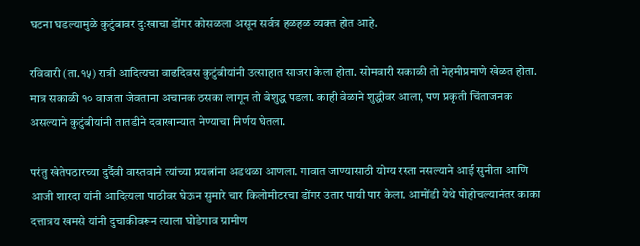घटना घडल्यामुळे कुटुंबावर दुःखाचा डोंगर कोसळला असून सर्वत्र हळहळ व्यक्त होत आहे.

रविवारी (ता.१५) रात्री आदित्यचा वाढदिवस कुटुंबीयांनी उत्साहात साजरा केला होता. सोमवारी सकाळी तो नेहमीप्रमाणे खेळत होता. मात्र सकाळी १० वाजता जेवताना अचानक ठसका लागून तो बेशुद्ध पडला. काही वेळाने शुद्धीवर आला, पण प्रकृती चिंताजनक असल्याने कुटुंबीयांनी तातडीने दवाखान्यात नेण्याचा निर्णय घेतला.

परंतु खेतेपठारच्या दुर्दैवी वास्तवाने त्यांच्या प्रयत्नांना अडथळा आणला. गावात जाण्यासाठी योग्य रस्ता नसल्याने आई सुनीता आणि आजी शारदा यांनी आदित्यला पाठीवर घेऊन सुमारे चार किलोमीटरचा डोंगर उतार पायी पार केला. आमोंडी येथे पोहोचल्यानंतर काका दत्तात्रय खमसे यांनी दुचाकीवरून त्याला घोडेगाव ग्रामीण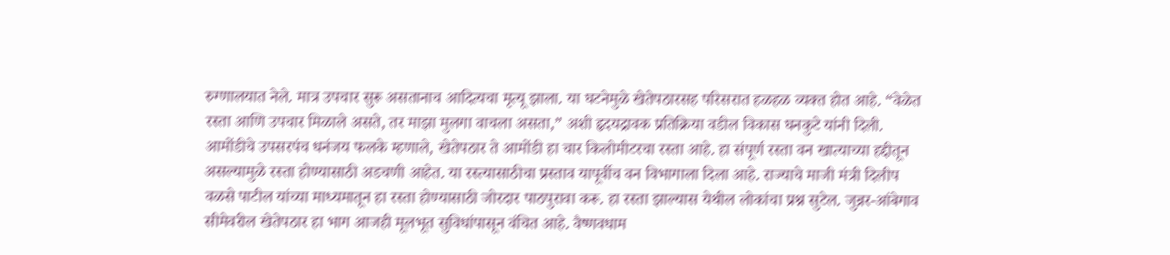रुग्णालयात नेले. मात्र उपचार सुरू असतानाच आदित्यचा मृत्यू झाला. या घटनेमुळे खेतेपठारसह परिसरात हळहळ व्यक्त होत आहे. “वेळेत रस्ता आणि उपचार मिळाले असते, तर माझा मुलगा वाचला असता,” अशी हृदयद्रावक प्रतिक्रिया वडील विकास घनकुटे यांनी दिली.
आमोंडीचे उपसरपंच धनंजय फलके म्हणाले, खेतेपठार ते आमोंडी हा चार किलोमीटरचा रस्ता आहे. हा संपूर्ण रस्ता वन खात्याच्या हद्दीतून असल्यामुळे रस्ता होण्यासाठी अडचणी आहेत. या रस्त्यासाठीचा प्रस्ताव यापूर्वीच वन विभागाला दिला आहे. राज्याचे माजी मंत्री दिलीप वळसे पाटील यांच्या माध्यमातून हा रस्ता होण्यासाठी जोरदार पाठपुरावा करू. हा रस्ता झाल्यास येथील लोकांचा प्रश्न सुटेल. जुन्नर-आंबेगाव सीमेवरील खेतेपठार हा भाग आजही मूलभूत सुविधांपासून वंचित आहे. वैष्णवधाम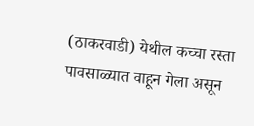(ठाकरवाडी) येथील कच्चा रस्ता पावसाळ्यात वाहून गेला असून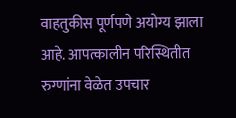वाहतुकीस पूर्णपणे अयोग्य झाला आहे. आपत्कालीन परिस्थितीत रुग्णांना वेळेत उपचार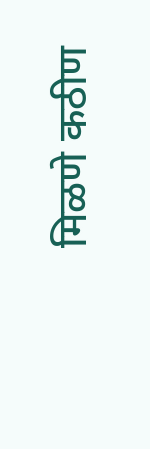मिळणे कठीण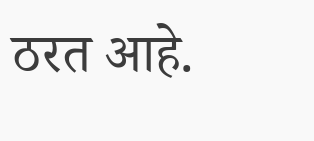ठरत आहे.